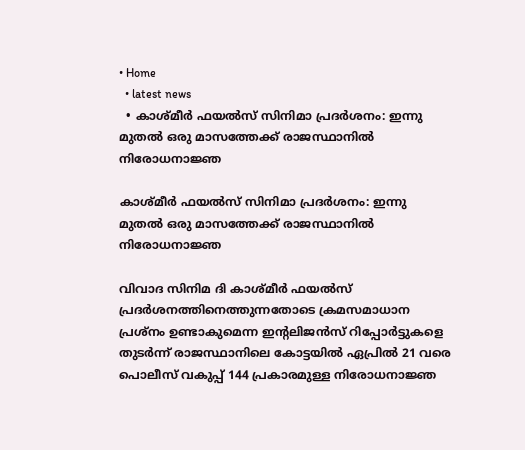• Home
  • latest news
  • കാശ്‌മീര്‍ ഫയല്‍സ്‌ സിനിമാ പ്രദര്‍ശനം: ഇന്നു മുതല്‍ ഒരു മാസത്തേക്ക്‌ രാജസ്ഥാനില്‍ നിരോധനാജ്ഞ

കാശ്‌മീര്‍ ഫയല്‍സ്‌ സിനിമാ പ്രദര്‍ശനം: ഇന്നു മുതല്‍ ഒരു മാസത്തേക്ക്‌ രാജസ്ഥാനില്‍ നിരോധനാജ്ഞ

വിവാദ സിനിമ ദി കാശ്‌മീര്‍ ഫയല്‍സ്‌ പ്രദര്‍ശനത്തിനെത്തുന്നതോടെ ക്രമസമാധാന പ്രശ്‌നം ഉണ്ടാകുമെന്ന ഇന്റലിജന്‍സ്‌ റിപ്പോര്‍ട്ടുകളെ തുടര്‍ന്ന്‌ രാജസ്ഥാനിലെ കോട്ടയില്‍ ഏപ്രില്‍ 21 വരെ പൊലീസ്‌ വകുപ്പ്‌ 144 പ്രകാരമുള്ള നിരോധനാജ്ഞ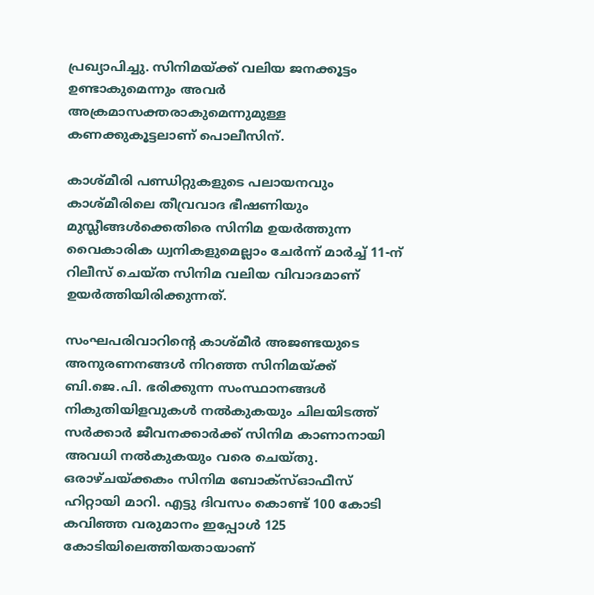പ്രഖ്യാപിച്ചു. സിനിമയ്‌ക്ക്‌ വലിയ ജനക്കൂട്ടം ഉണ്ടാകുമെന്നും അവര്‍ അക്രമാസക്തരാകുമെന്നുമുള്ള കണക്കുകൂട്ടലാണ്‌ പൊലീസിന്‌.

കാശ്‌മീരി പണ്ഡിറ്റുകളുടെ പലായനവും കാശ്‌മീരിലെ തീവ്രവാദ ഭീഷണിയും മുസ്ലീങ്ങള്‍ക്കെതിരെ സിനിമ ഉയര്‍ത്തുന്ന വൈകാരിക ധ്വനികളുമെല്ലാം ചേര്‍ന്ന്‌ മാര്‍ച്ച്‌ 11-ന്‌ റിലീസ്‌ ചെയ്‌ത സിനിമ വലിയ വിവാദമാണ്‌ ഉയര്‍ത്തിയിരിക്കുന്നത്‌.

സംഘപരിവാറിന്റെ കാശ്‌മീര്‍ അജണ്ടയുടെ അനുരണനങ്ങള്‍ നിറഞ്ഞ സിനിമയ്‌ക്ക്‌ ബി.ജെ.പി. ഭരിക്കുന്ന സംസ്ഥാനങ്ങള്‍ നികുതിയിളവുകള്‍ നല്‍കുകയും ചിലയിടത്ത്‌ സര്‍ക്കാര്‍ ജീവനക്കാര്‍ക്ക്‌ സിനിമ കാണാനായി അവധി നല്‍കുകയും വരെ ചെയ്‌തു. ഒരാഴ്‌ചയ്‌ക്കകം സിനിമ ബോക്‌സ്‌ഓഫീസ്‌ ഹിറ്റായി മാറി. എട്ടു ദിവസം കൊണ്ട്‌ 100 കോടി കവിഞ്ഞ വരുമാനം ഇപ്പോള്‍ 125 കോടിയിലെത്തിയതായാണ്‌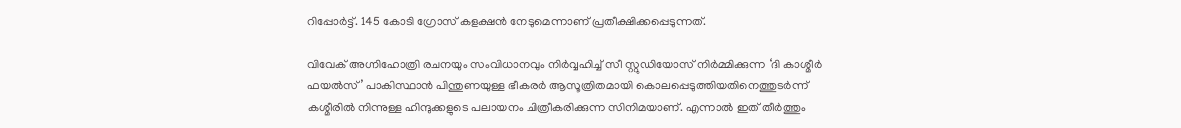റിപ്പോര്‍ട്ട്‌. 145 കോടി ഗ്രോസ്‌ കളക്ഷന്‍ നേടുമെന്നാണ്‌ പ്രതീക്ഷിക്കപ്പെടുന്നത്‌.

വിവേക് അഗ്നിഹോത്രി രചനയും സംവിധാനവും നിർവ്വഹിച്ച് സീ സ്റ്റുഡിയോസ് നിർമ്മിക്കുന്ന ‘ദി കാശ്മീർ ഫയൽസ്’ പാകിസ്ഥാൻ പിന്തുണയുള്ള ഭീകരർ ആസൂത്രിതമായി കൊലപ്പെടുത്തിയതിനെത്തുടർന്ന് കശ്മീരിൽ നിന്നുള്ള ഹിന്ദുക്കളുടെ പലായനം ചിത്രീകരിക്കുന്ന സിനിമയാണ്. എന്നാൽ ഇത് തീർത്തും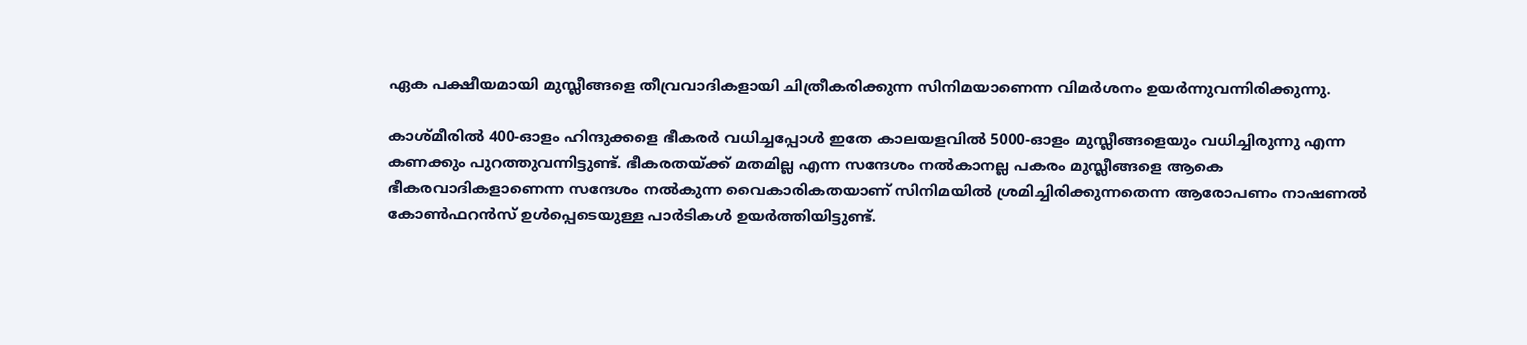ഏക പക്ഷീയമായി മുസ്ലീങ്ങളെ തീവ്രവാദികളായി ചിത്രീകരിക്കുന്ന സിനിമയാണെന്ന വിമര്‍ശനം ഉയര്‍ന്നുവന്നിരിക്കുന്നു.

കാശ്‌മീരില്‍ 400-ഓളം ഹിന്ദുക്കളെ ഭീകരര്‍ വധിച്ചപ്പോള്‍ ഇതേ കാലയളവില്‍ 5000-ഓളം മുസ്ലീങ്ങളെയും വധിച്ചിരുന്നു എന്ന കണക്കും പുറത്തുവന്നിട്ടുണ്ട്‌. ഭീകരതയ്‌ക്ക്‌ മതമില്ല എന്ന സന്ദേശം നല്‍കാനല്ല പകരം മുസ്ലീങ്ങളെ ആകെ ഭീകരവാദികളാണെന്ന സന്ദേശം നല്‍കുന്ന വൈകാരികതയാണ്‌ സിനിമയില്‍ ശ്രമിച്ചിരിക്കുന്നതെന്ന ആരോപണം നാഷണല്‍ കോണ്‍ഫറന്‍സ്‌ ഉള്‍പ്പെടെയുള്ള പാര്‍ടികള്‍ ഉയര്‍ത്തിയിട്ടുണ്ട്‌.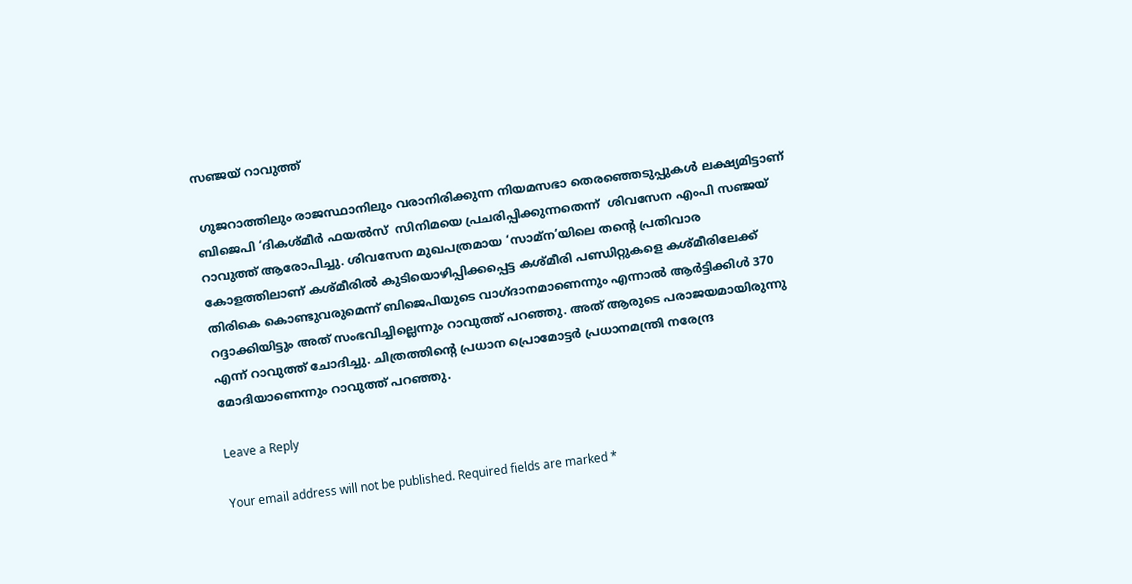സഞ്ജയ് റാവുത്ത്

 ഗുജറാത്തിലും രാജസ്ഥാനിലും വരാനിരിക്കുന്ന നിയമസഭാ തെരഞ്ഞെടുപ്പുകൾ ലക്ഷ്യമിട്ടാണ് ബിജെപി ‘ദികശ്മീർ ഫയൽസ്  സിനിമയെ പ്രചരിപ്പിക്കുന്നതെന്ന്  ശിവസേന എംപി സഞ്ജയ് റാവുത്ത് ആരോപിച്ചു. ശിവസേന മുഖപത്രമായ ‘സാമ്‌ന’യിലെ തന്റെ പ്രതിവാര കോളത്തിലാണ് കശ്മീരിൽ കുടിയൊഴിപ്പിക്കപ്പെട്ട കശ്മീരി പണ്ഡിറ്റുകളെ കശ്മീരിലേക്ക് തിരികെ കൊണ്ടുവരുമെന്ന് ബിജെപിയുടെ വാഗ്ദാനമാണെന്നും എന്നാൽ ആർട്ടിക്കിൾ 370 റദ്ദാക്കിയിട്ടും അത് സംഭവിച്ചില്ലെന്നും റാവുത്ത് പറഞ്ഞു. അത് ആരുടെ പരാജയമായിരുന്നു എന്ന് റാവുത്ത് ചോദിച്ചു. ചിത്രത്തിന്റെ പ്രധാന പ്രൊമോട്ടർ പ്രധാനമന്ത്രി നരേന്ദ്ര മോദിയാണെന്നും റാവുത്ത് പറഞ്ഞു.

Leave a Reply

Your email address will not be published. Required fields are marked *